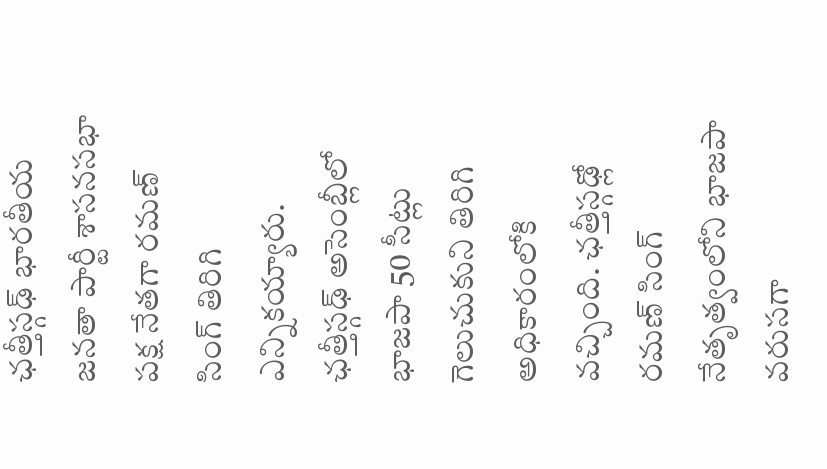ఛత్తీస్గఢ్ భారతీయ జనతా పార్టీ శాసనసభా పక్ష నేతగా రమణ్ సింగ్ తిరిగి ఎన్నికయ్యారు. ఛత్తీస్గఢ్ అసెంబ్లీలో భాజపా 50 సీట్లు గెలుచుకుని తిరిగి అధికారంలోకి వచ్చింది. ఛత్తీస్గఢ్లో రమణ్ సింగ్ నేతృత్వంలోని భాజపా వరుసగా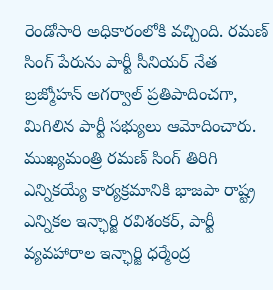రెండోసారి అధికారంలోకి వచ్చింది. రమణ్ సింగ్ పేరును పార్టీ సీనియర్ నేత బ్రజ్మోహన్ అగర్వాల్ ప్రతిపాదించగా, మిగిలిన పార్టీ సభ్యులు ఆమోదించారు.
ముఖ్యమంత్రి రమణ్ సింగ్ తిరిగి ఎన్నికయ్యే కార్యక్రమానికి భాజపా రాష్ట్ర ఎన్నికల ఇన్ఛార్జి రవిశంకర్, పార్టీ వ్యవహారాల ఇన్ఛార్జి ధర్మేంద్ర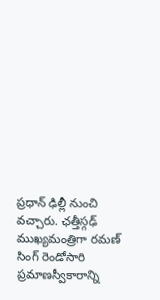ప్రధాన్ ఢిల్లీ నుంచి వచ్చారు. ఛత్తీస్గఢ్ ముఖ్యమంత్రిగా రమణ్ సింగ్ రెండోసారి ప్రమాణస్వీకారాన్ని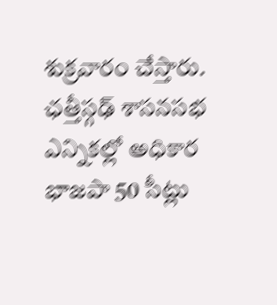శుక్రవారం చేస్తారు.
ఛత్తీస్గఢ్ శాసనసభ ఎన్నికల్లో అధికార భాజపా 50 సీట్లు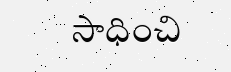సాధించి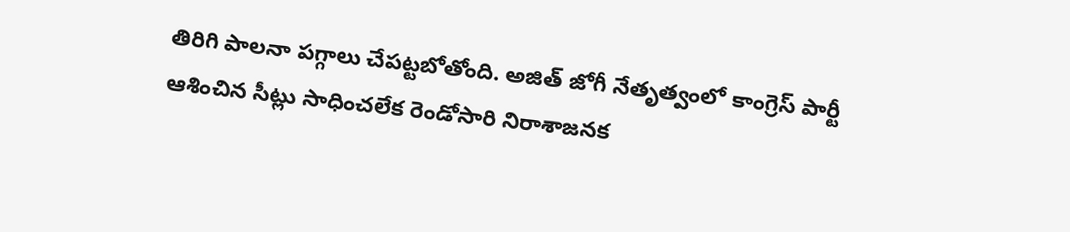తిరిగి పాలనా పగ్గాలు చేపట్టబోతోంది. అజిత్ జోగీ నేతృత్వంలో కాంగ్రెస్ పార్టీ ఆశించిన సీట్లు సాధించలేక రెండోసారి నిరాశాజనక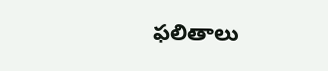ఫలితాలు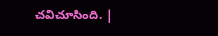చవిచూసింది. |